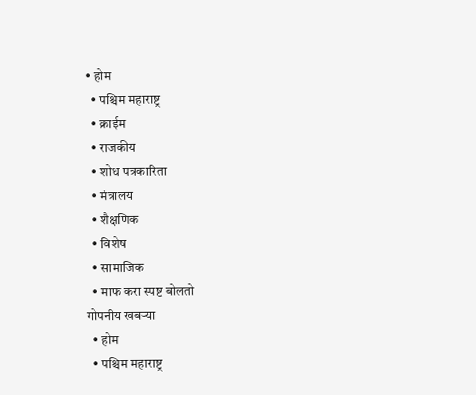• होम
  • पश्चिम महाराष्ट्र
  • क्राईम
  • राजकीय
  • शोध पत्रकारिता
  • मंत्रालय
  • शैक्षणिक
  • विशेष
  • सामाजिक
  • माफ करा स्पष्ट बोलतो
गोपनीय खबऱ्या
  • होम
  • पश्चिम महाराष्ट्र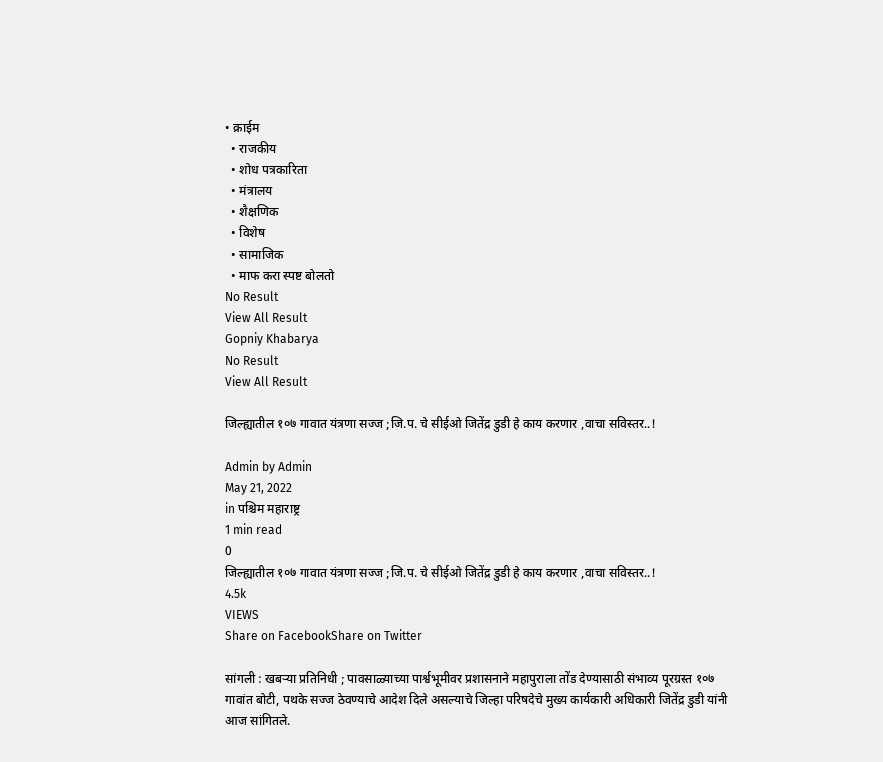• क्राईम
  • राजकीय
  • शोध पत्रकारिता
  • मंत्रालय
  • शैक्षणिक
  • विशेष
  • सामाजिक
  • माफ करा स्पष्ट बोलतो
No Result
View All Result
Gopniy Khabarya
No Result
View All Result

जिल्ह्यातील १०७ गावात यंत्रणा सज्ज ;जि.प. चे सीईओ जितेंद्र डुडी हे काय करणार ,वाचा सविस्तर..!

Admin by Admin
May 21, 2022
in पश्चिम महाराष्ट्र
1 min read
0
जिल्ह्यातील १०७ गावात यंत्रणा सज्ज ;जि.प. चे सीईओ जितेंद्र डुडी हे काय करणार ,वाचा सविस्तर..!
4.5k
VIEWS
Share on FacebookShare on Twitter

सांगली : खबऱ्या प्रतिनिधी ; पावसाळ्याच्या पार्श्वभूमीवर प्रशासनाने महापुराला तोंड देण्यासाठी संभाव्य पूरग्रस्त १०७ गावांत बोटी, पथके सज्ज ठेवण्याचे आदेश दिले असल्याचे जिल्हा परिषदेचे मुख्य कार्यकारी अधिकारी जितेंद्र डुडी यांनी आज सांगितले.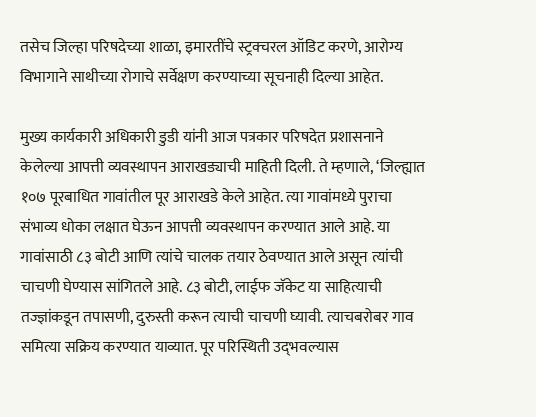तसेच जिल्हा परिषदेच्या शाळा, इमारतींचे स्ट्रक्चरल ऑडिट करणे, आरोग्य विभागाने साथीच्या रोगाचे सर्वेक्षण करण्याच्या सूचनाही दिल्या आहेत.

मुख्य कार्यकारी अधिकारी डुडी यांनी आज पत्रकार परिषदेत प्रशासनाने केलेल्या आपत्ती व्यवस्थापन आराखड्याची माहिती दिली. ते म्हणाले, ‘जिल्ह्यात १०७ पूरबाधित गावांतील पूर आराखडे केले आहेत. त्या गावांमध्ये पुराचा संभाव्य धोका लक्षात घेऊन आपत्ती व्यवस्थापन करण्यात आले आहे. या गावांसाठी ८३ बोटी आणि त्यांचे चालक तयार ठेवण्यात आले असून त्यांची चाचणी घेण्यास सांगितले आहे. ८३ बोटी, लाईफ जॅकेट या साहित्याची तज्ज्ञांकडून तपासणी, दुरुस्ती करून त्याची चाचणी घ्यावी. त्याचबरोबर गाव समित्या सक्रिय करण्यात याव्यात. पूर परिस्थिती उद्‌भवल्यास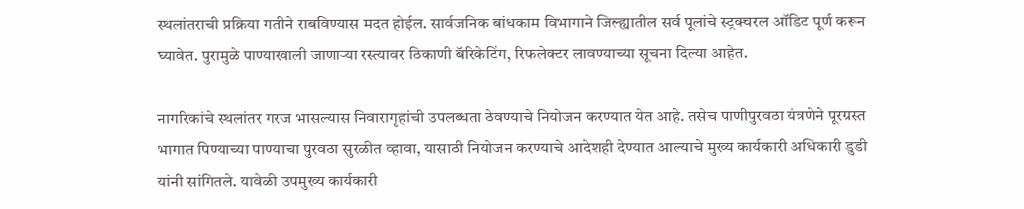स्थलांतराची प्रक्रिया गतीने राबविण्यास मदत होईल. सार्वजनिक बांधकाम विभागाने जिल्ह्यातील सर्व पूलांचे स्ट्रक्चरल ऑडिट पूर्ण करून घ्यावेत. पुरामुळे पाण्याखाली जाणाऱ्या रस्त्यावर ठिकाणी बॅरिकेटिंग, रिफलेक्टर लावण्याच्या सूचना दिल्या आहेत.

नागरिकांचे स्थलांतर गरज भासल्यास निवारागृहांची उपलब्धता ठेवण्याचे नियोजन करण्यात येत आहे. तसेच पाणीपुरवठा यंत्रणेने पूरग्रस्त भागात पिण्याच्या पाण्याचा पुरवठा सुरळीत व्हावा, यासाठी नियोजन करण्याचे आदेशही देण्यात आल्याचे मुख्य कार्यकारी अधिकारी डुडी यांनी सांगितले. यावेळी उपमुख्य कार्यकारी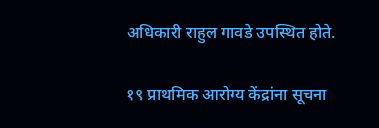अधिकारी राहुल गावडे उपस्थित होते.

१९ प्राथमिक आरोग्य केंद्रांना सूचना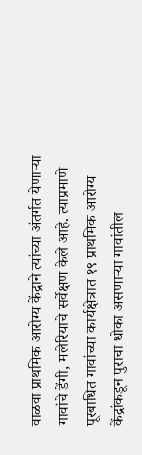वाळवा प्राथमिक आरोग्य केंद्राने त्यांच्या अंतर्गत येणाऱ्या गावांचे डेंगी, मलेरियाचे सर्वेक्षण केले आहे. त्याप्रमाणे पूरबाधित गावांच्या कार्यक्षेत्रात १९ प्राथमिक आरोग्य केंद्रांकडून पुराचा धोका असणाऱ्या गावांतील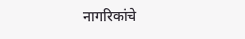नागरिकांचे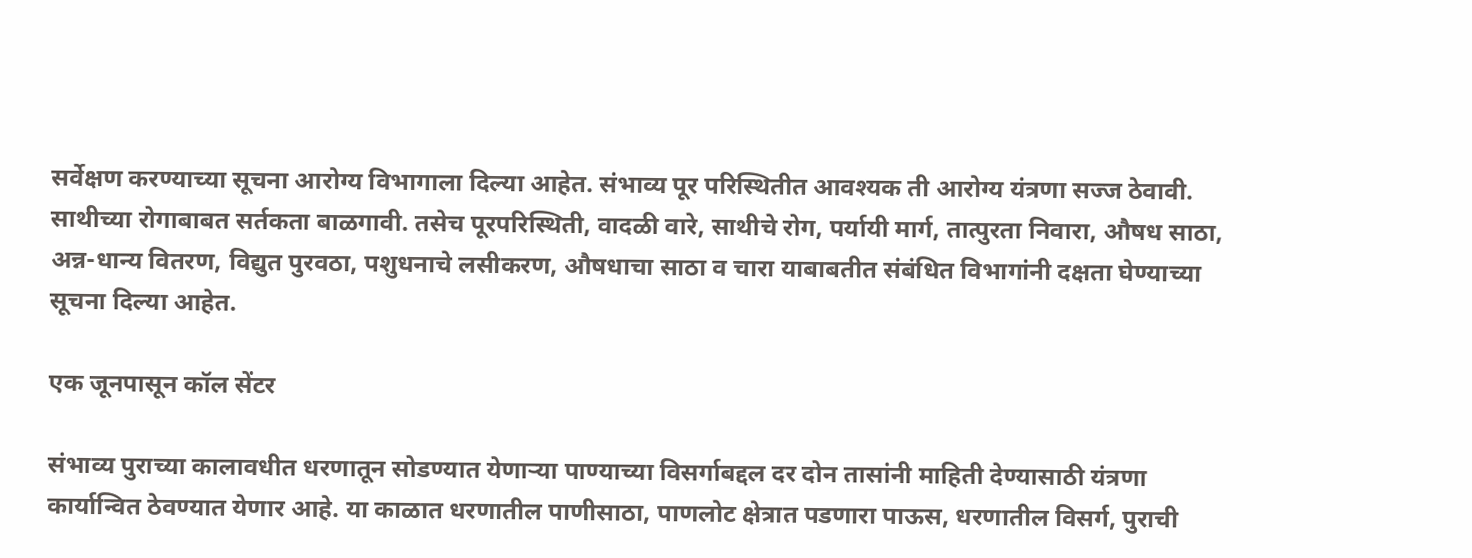सर्वेक्षण करण्याच्या सूचना आरोग्य विभागाला दिल्या आहेत. संभाव्य पूर परिस्थितीत आवश्यक ती आरोग्य यंत्रणा सज्ज ठेवावी. साथीच्या रोगाबाबत सर्तकता बाळगावी. तसेच पूरपरिस्थिती, वादळी वारे, साथीचे रोग, पर्यायी मार्ग, तात्पुरता निवारा, औषध साठा, अन्न-धान्य वितरण, विद्युत पुरवठा, पशुधनाचे लसीकरण, औषधाचा साठा व चारा याबाबतीत संबंधित विभागांनी दक्षता घेण्याच्या सूचना दिल्या आहेत.

एक जूनपासून कॉल सेंटर

संभाव्य पुराच्या कालावधीत धरणातून सोडण्यात येणाऱ्या पाण्याच्या विसर्गाबद्दल दर दोन तासांनी माहिती देण्यासाठी यंत्रणा कार्यान्वित ठेवण्यात येणार आहे. या काळात धरणातील पाणीसाठा, पाणलोट क्षेत्रात पडणारा पाऊस, धरणातील विसर्ग, पुराची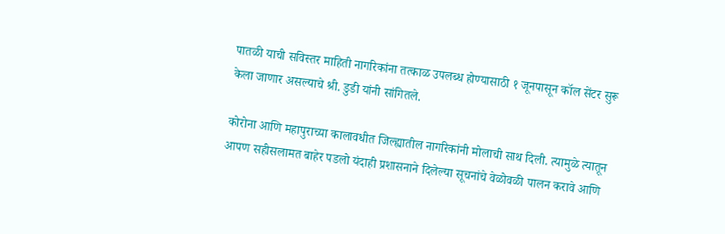पातळी याची सविस्तर माहिती नागरिकांना तत्काळ उपलब्ध होण्यासाठी १ जूनपासून कॉल सेंटर सुरू केला जाणार असल्याचे श्री. डुडी यांनी सांगितले.

कोरोना आणि महापुराच्या कालावधीत जिल्ह्यातील नागरिकांनी मोलाची साथ दिली. त्यामुळे त्यातून आपण सहीसलामत बाहेर पडलो यंदाही प्रशासनाने दिलेल्या सूचनांचे वेळोवळी पालन करावे आणि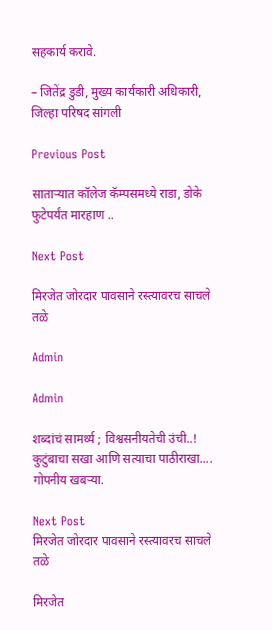सहकार्य करावे.

– जितेंद्र डुडी, मुख्य कार्यकारी अधिकारी, जिल्हा परिषद सांगली

Previous Post

साताऱ्यात कॉलेज कॅम्पसमध्ये राडा, डोके फुटेपर्यंत मारहाण ..

Next Post

मिरजेत जोरदार पावसाने रस्त्यावरच साचले तळे

Admin

Admin

शब्दांचं सामर्थ्य ; विश्वसनीयतेची उंची..! कुटुंबाचा सखा आणि सत्याचा पाठीराखा.... गोपनीय खबऱ्या.

Next Post
मिरजेत जोरदार पावसाने रस्त्यावरच साचले तळे

मिरजेत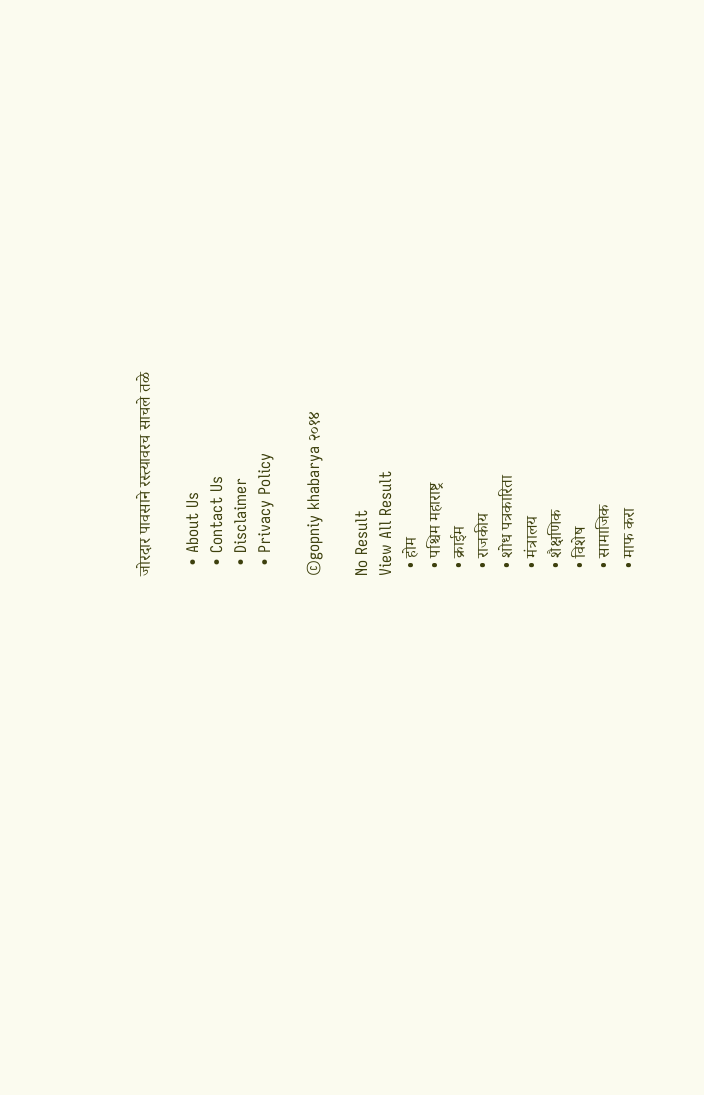जोरदार पावसाने रस्त्यावरच साचले तळे

  • About Us
  • Contact Us
  • Disclaimer
  • Privacy Policy

©gopniy khabarya २०१४

No Result
View All Result
  • होम
  • पश्चिम महाराष्ट्र
  • क्राईम
  • राजकीय
  • शोध पत्रकारिता
  • मंत्रालय
  • शैक्षणिक
  • विशेष
  • सामाजिक
  • माफ करा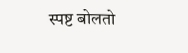स्पष्ट बोलतो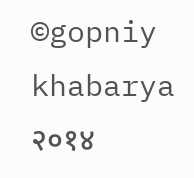©gopniy khabarya २०१४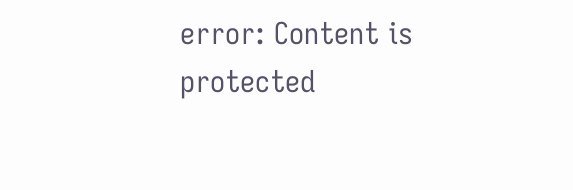error: Content is protected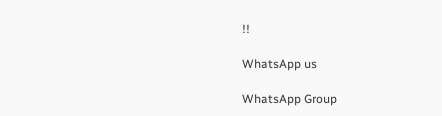!!

WhatsApp us

WhatsApp Group